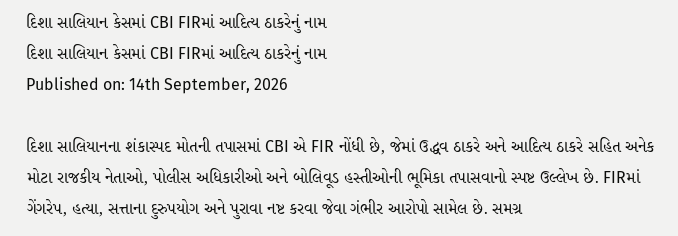દિશા સાલિયાન કેસમાં CBI FIRમાં આદિત્ય ઠાકરેનું નામ
દિશા સાલિયાન કેસમાં CBI FIRમાં આદિત્ય ઠાકરેનું નામ
Published on: 14th September, 2026

દિશા સાલિયાનના શંકાસ્પદ મોતની તપાસમાં CBI એ FIR નોંધી છે, જેમાં ઉદ્ધવ ઠાકરે અને આદિત્ય ઠાકરે સહિત અનેક મોટા રાજકીય નેતાઓ, પોલીસ અધિકારીઓ અને બોલિવૂડ હસ્તીઓની ભૂમિકા તપાસવાનો સ્પષ્ટ ઉલ્લેખ છે. FIRમાં ગેંગરેપ, હત્યા, સત્તાના દુરુપયોગ અને પુરાવા નષ્ટ કરવા જેવા ગંભીર આરોપો સામેલ છે. સમગ્ર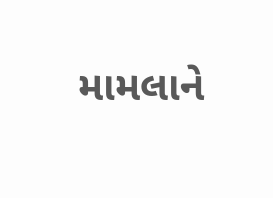મામલાને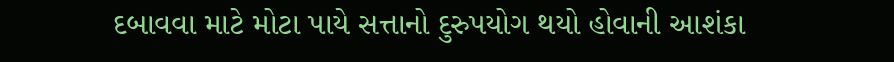દબાવવા માટે મોટા પાયે સત્તાનો દુરુપયોગ થયો હોવાની આશંકા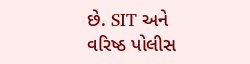છે. SIT અને વરિષ્ઠ પોલીસ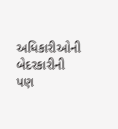અધિકારીઓની બેદરકારીની પણ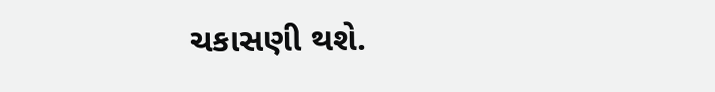ચકાસણી થશે.